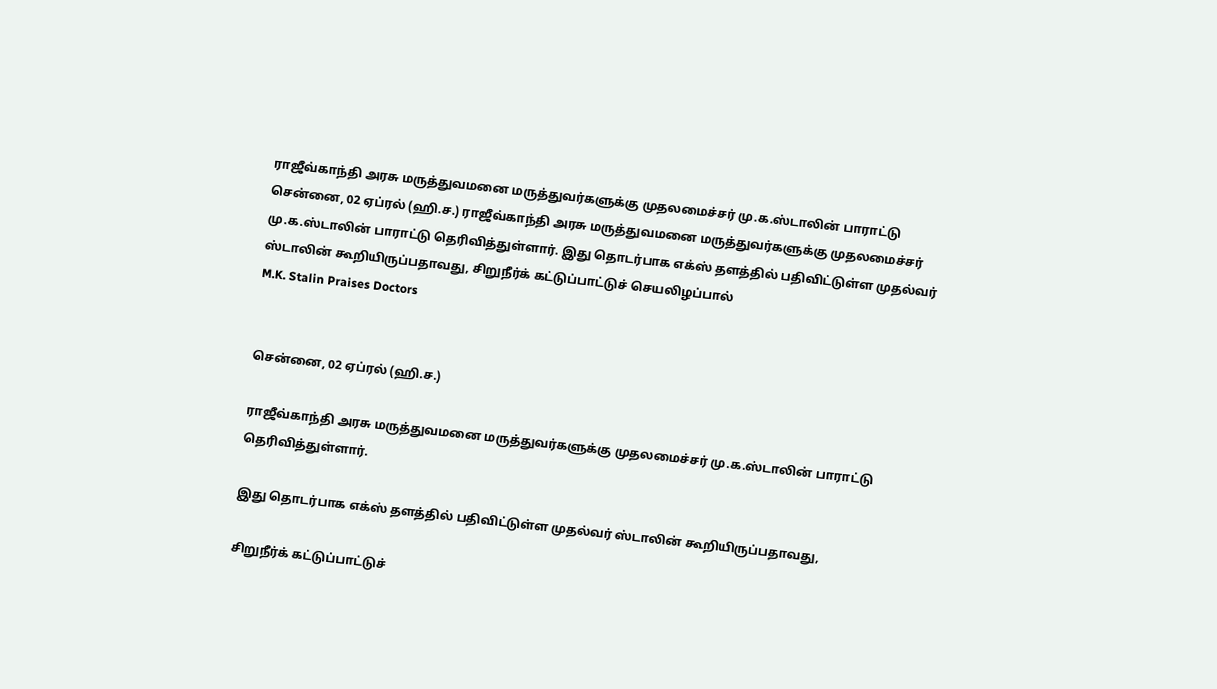ராஜீவ்காந்தி அரசு மருத்துவமனை மருத்துவர்களுக்கு முதலமைச்சர் மு.க.ஸ்டாலின் பாராட்டு
சென்னை, 02 ஏப்ரல் (ஹி.ச.) ராஜீவ்காந்தி அரசு மருத்துவமனை மருத்துவர்களுக்கு முதலமைச்சர் மு.க.ஸ்டாலின் பாராட்டு தெரிவித்துள்ளார். இது தொடர்பாக எக்ஸ் தளத்தில் பதிவிட்டுள்ள முதல்வர் ஸ்டாலின் கூறியிருப்பதாவது, சிறுநீர்க் கட்டுப்பாட்டுச் செயலிழப்பால்
M.K. Stalin Praises Doctors


சென்னை, 02 ஏப்ரல் (ஹி.ச.)

ராஜீவ்காந்தி அரசு மருத்துவமனை மருத்துவர்களுக்கு முதலமைச்சர் மு.க.ஸ்டாலின் பாராட்டு தெரிவித்துள்ளார்.

இது தொடர்பாக எக்ஸ் தளத்தில் பதிவிட்டுள்ள முதல்வர் ஸ்டாலின் கூறியிருப்பதாவது,

சிறுநீர்க் கட்டுப்பாட்டுச்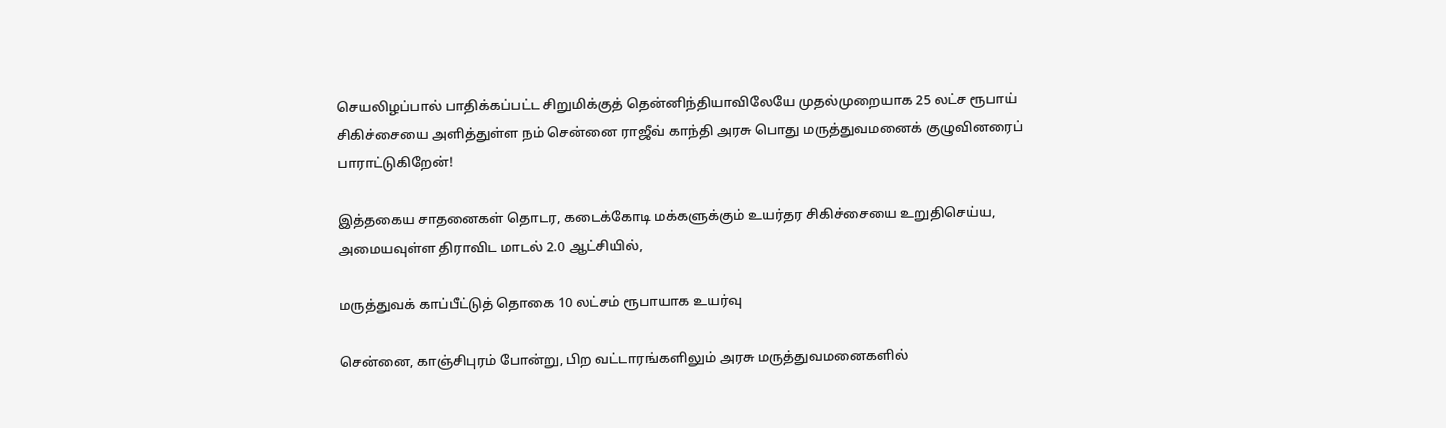செயலிழப்பால் பாதிக்கப்பட்ட சிறுமிக்குத் தென்னிந்தியாவிலேயே முதல்முறையாக 25 லட்ச ரூபாய் சிகிச்சையை அளித்துள்ள நம் சென்னை ராஜீவ் காந்தி அரசு பொது மருத்துவமனைக் குழுவினரைப் பாராட்டுகிறேன்!

இத்தகைய சாதனைகள் தொடர, கடைக்கோடி மக்களுக்கும் உயர்தர சிகிச்சையை உறுதிசெய்ய, அமையவுள்ள திராவிட மாடல் 2.0 ஆட்சியில்,

மருத்துவக் காப்பீட்டுத் தொகை 10 லட்சம் ரூபாயாக உயர்வு

சென்னை, காஞ்சிபுரம் போன்று, பிற வட்டாரங்களிலும் அரசு மருத்துவமனைகளில்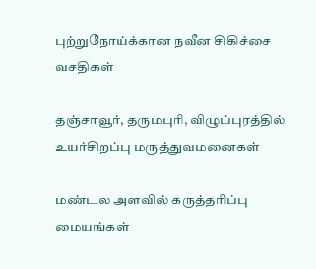புற்றுநோய்க்கான நவீன சிகிச்சை வசதிகள்

தஞ்சாவூர், தருமபுரி, விழுப்புரத்தில் உயர்சிறப்பு மருத்துவமனைகள்

மண்டல அளவில் கருத்தரிப்பு மையங்கள்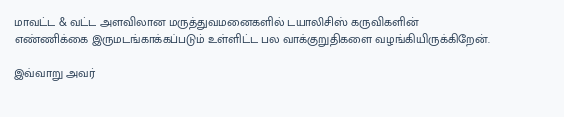மாவட்ட & வட்ட அளவிலான மருத்துவமனைகளில் டயாலிசிஸ் கருவிகளின் எண்ணிக்கை இருமடங்காக்கப்படும் உள்ளிட்ட பல வாக்குறுதிகளை வழங்கியிருக்கிறேன்.

இவ்வாறு அவர்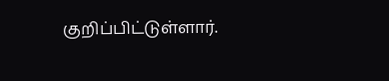குறிப்பிட்டுள்ளார்.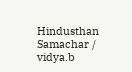Hindusthan Samachar / vidya.b